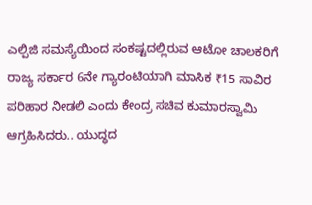ಎಲ್ಪಿಜಿ ಸಮಸ್ಯೆಯಿಂದ ಸಂಕಷ್ಟದಲ್ಲಿರುವ ಆಟೋ ಚಾಲಕರಿಗೆ ರಾಜ್ಯ ಸರ್ಕಾರ 6ನೇ ಗ್ಯಾರಂಟಿಯಾಗಿ ಮಾಸಿಕ ₹15 ಸಾವಿರ ಪರಿಹಾರ ನೀಡಲಿ ಎಂದು ಕೇಂದ್ರ ಸಚಿವ ಕುಮಾರಸ್ವಾಮಿ ಆಗ್ರಹಿಸಿದರು.. ಯುದ್ಧದ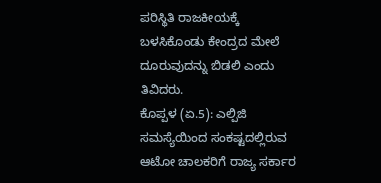ಪರಿಸ್ಥಿತಿ ರಾಜಕೀಯಕ್ಕೆ ಬಳಸಿಕೊಂಡು ಕೇಂದ್ರದ ಮೇಲೆ ದೂರುವುದನ್ನು ಬಿಡಲಿ ಎಂದು ತಿವಿದರು.
ಕೊಪ್ಪಳ (ಏ.5): ಎಲ್ಪಿಜಿ ಸಮಸ್ಯೆಯಿಂದ ಸಂಕಷ್ಟದಲ್ಲಿರುವ ಆಟೋ ಚಾಲಕರಿಗೆ ರಾಜ್ಯ ಸರ್ಕಾರ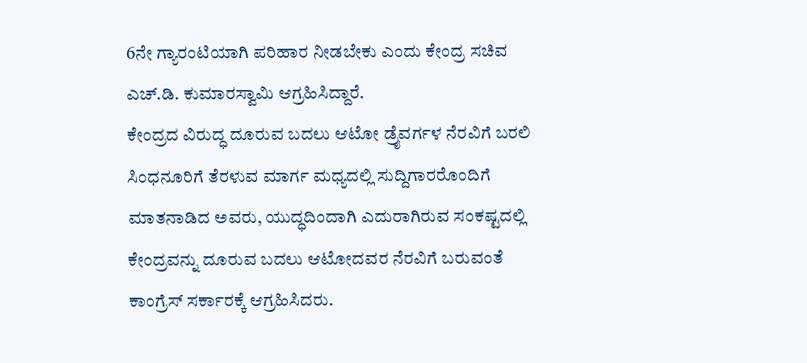6ನೇ ಗ್ಯಾರಂಟಿಯಾಗಿ ಪರಿಹಾರ ನೀಡಬೇಕು ಎಂದು ಕೇಂದ್ರ ಸಚಿವ ಎಚ್.ಡಿ. ಕುಮಾರಸ್ವಾಮಿ ಆಗ್ರಹಿಸಿದ್ದಾರೆ.
ಕೇಂದ್ರದ ವಿರುದ್ಧ ದೂರುವ ಬದಲು ಆಟೋ ಡ್ರೈವರ್ಗಳ ನೆರವಿಗೆ ಬರಲಿ
ಸಿಂಧನೂರಿಗೆ ತೆರಳುವ ಮಾರ್ಗ ಮಧ್ಯದಲ್ಲಿ ಸುದ್ದಿಗಾರರೊಂದಿಗೆ ಮಾತನಾಡಿದ ಅವರು, ಯುದ್ಧದಿಂದಾಗಿ ಎದುರಾಗಿರುವ ಸಂಕಷ್ಟದಲ್ಲಿ ಕೇಂದ್ರವನ್ನು ದೂರುವ ಬದಲು ಆಟೋದವರ ನೆರವಿಗೆ ಬರುವಂತೆ ಕಾಂಗ್ರೆಸ್ ಸರ್ಕಾರಕ್ಕೆ ಆಗ್ರಹಿಸಿದರು.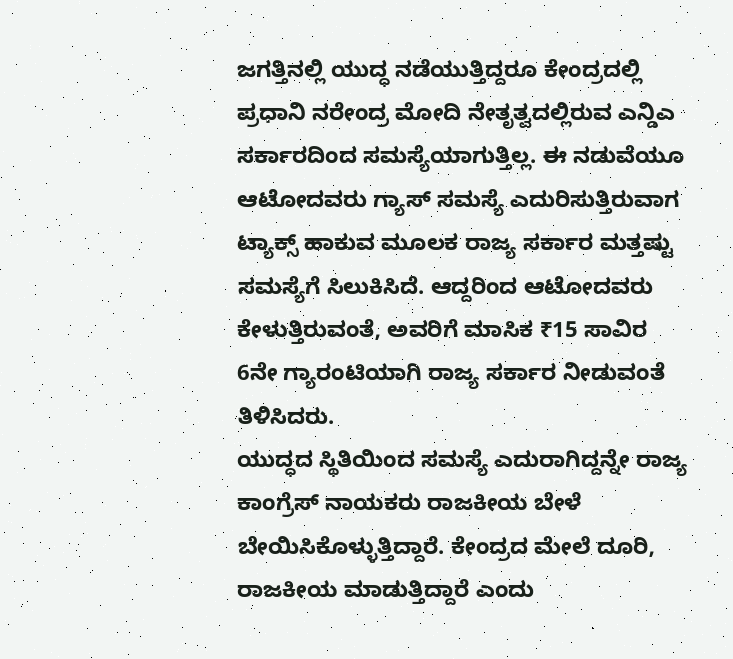ಜಗತ್ತಿನಲ್ಲಿ ಯುದ್ಧ ನಡೆಯುತ್ತಿದ್ದರೂ ಕೇಂದ್ರದಲ್ಲಿ ಪ್ರಧಾನಿ ನರೇಂದ್ರ ಮೋದಿ ನೇತೃತ್ವದಲ್ಲಿರುವ ಎನ್ಡಿಎ ಸರ್ಕಾರದಿಂದ ಸಮಸ್ಯೆಯಾಗುತ್ತಿಲ್ಲ. ಈ ನಡುವೆಯೂ ಆಟೋದವರು ಗ್ಯಾಸ್ ಸಮಸ್ಯೆ ಎದುರಿಸುತ್ತಿರುವಾಗ ಟ್ಯಾಕ್ಸ್ ಹಾಕುವ ಮೂಲಕ ರಾಜ್ಯ ಸರ್ಕಾರ ಮತ್ತಷ್ಟು ಸಮಸ್ಯೆಗೆ ಸಿಲುಕಿಸಿದೆ. ಆದ್ದರಿಂದ ಆಟೋದವರು ಕೇಳುತ್ತಿರುವಂತೆ, ಅವರಿಗೆ ಮಾಸಿಕ ₹15 ಸಾವಿರ 6ನೇ ಗ್ಯಾರಂಟಿಯಾಗಿ ರಾಜ್ಯ ಸರ್ಕಾರ ನೀಡುವಂತೆ ತಿಳಿಸಿದರು.
ಯುದ್ಧದ ಸ್ಥಿತಿಯಿಂದ ಸಮಸ್ಯೆ ಎದುರಾಗಿದ್ದನ್ನೇ ರಾಜ್ಯ ಕಾಂಗ್ರೆಸ್ ನಾಯಕರು ರಾಜಕೀಯ ಬೇಳೆ ಬೇಯಿಸಿಕೊಳ್ಳುತ್ತಿದ್ದಾರೆ. ಕೇಂದ್ರದ ಮೇಲೆ ದೂರಿ, ರಾಜಕೀಯ ಮಾಡುತ್ತಿದ್ದಾರೆ ಎಂದು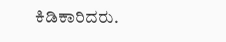ಕಿಡಿಕಾರಿದರು.